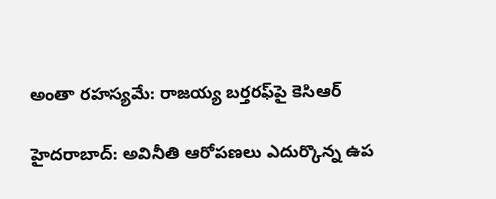అంతా రహస్యమే: రాజయ్య బర్తరఫ్‌పై కెసిఆర్

హైదరాబాద్‌: అవినీతి ఆరోపణలు ఎదుర్కొన్న ఉప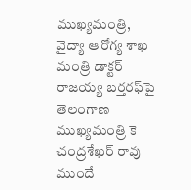ముఖ్యమంత్రి, వైద్యా ఆరోగ్య శాఖ మంత్రి డాక్టర్‌ రాజయ్య బర్తరఫ్‌పై తెలంగాణ ముఖ్యమంత్రి కె చంద్రశేఖర్ రావు ముందే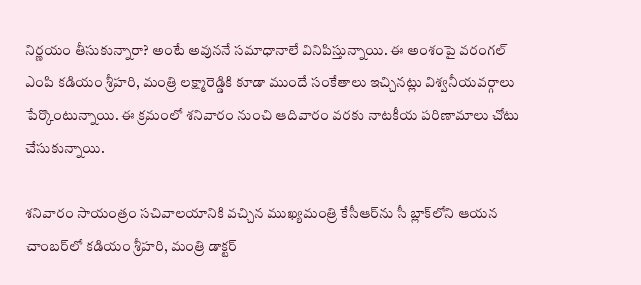నిర్ణయం తీసుకున్నారా? అంటే అవుననే సమాధానాలే వినిపిస్తున్నాయి. ఈ అంశంపై వరంగల్‌ ఎంపి కడియం శ్రీహరి, మంత్రి లక్ష్మారెడ్డికి కూడా ముందే సంకేతాలు ఇచ్చినట్లు విశ్వనీయవర్గాలు పేర్కొంటున్నాయి. ఈ క్రమంలో శనివారం నుంచి ఆదివారం వరకు నాటకీయ పరిణామాలు చోటు చేసుకున్నాయి.

శనివారం సాయంత్రం సచివాలయానికి వచ్చిన ముఖ్యమంత్రి కేసీఆర్‌ను సీ బ్లాక్‌లోని ఆయన చాంబర్‌లో కడియం శ్రీహరి, మంత్రి డాక్టర్‌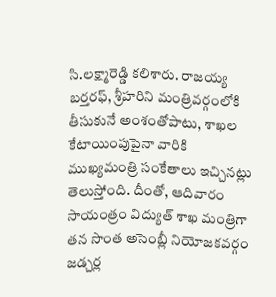సి.లక్ష్మారెడ్డి కలిశారు. రాజయ్య బర్తరఫ్‌, శ్రీహరిని మంత్రివర్గంలోకి తీసుకునే అంశంతోపాటు, శాఖల కేటాయింపుపైనా వారికి ముఖ్యమంత్రి సంకేతాలు ఇచ్చినట్లు తెలుస్తోంది. దీంతో, ఆదివారం సాయంత్రం విద్యుత్‌ శాఖ మంత్రిగా తన సొంత అసెంబ్లీ నియోజకవర్గం జడ్చర్ల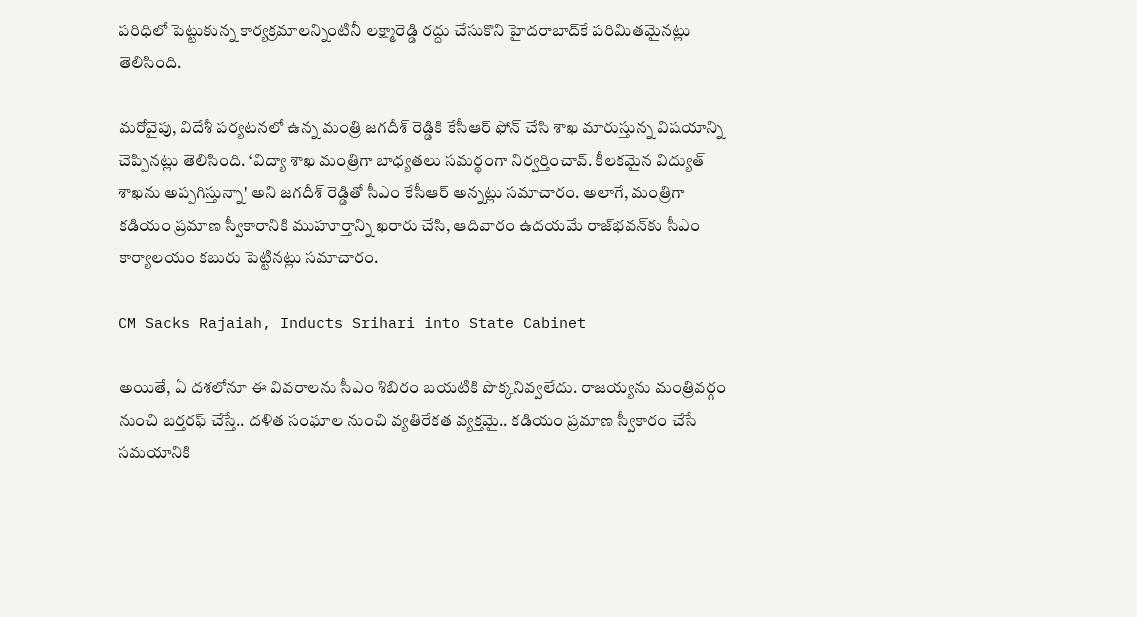పరిధిలో పెట్టుకున్న కార్యక్రమాలన్నింటినీ లక్ష్మారెడ్డి రద్దు చేసుకొని హైదరాబాద్‌కే పరిమితమైనట్లు తెలిసింది.

మరోవైపు, విదేశీ పర్యటనలో ఉన్న మంత్రి జగదీశ్‌ రెడ్డికి కేసీఆర్‌ ఫోన్‌ చేసి శాఖ మారుస్తున్న విషయాన్ని చెప్పినట్లు తెలిసింది. ‘విద్యా శాఖ మంత్రిగా బాధ్యతలు సమర్థంగా నిర్వర్తించావ్‌. కీలకమైన విద్యుత్‌ శాఖను అప్పగిస్తున్నా' అని జగదీశ్‌ రెడ్డితో సీఎం కేసీఆర్‌ అన్నట్లు సమాచారం. అలాగే, మంత్రిగా కడియం ప్రమాణ స్వీకారానికి ముహూర్తాన్ని ఖరారు చేసి, ఆదివారం ఉదయమే రాజ్‌భవన్‌కు సీఎం కార్యాలయం కబురు పెట్టినట్లు సమాచారం.

CM Sacks Rajaiah, Inducts Srihari into State Cabinet

అయితే, ఏ దశలోనూ ఈ వివరాలను సీఎం శిబిరం బయటికి పొక్కనివ్వలేదు. రాజయ్యను మంత్రివర్గం నుంచి బర్తరఫ్‌ చేస్తే.. దళిత సంఘాల నుంచి వ్యతిరేకత వ్యక్తమై.. కడియం ప్రమాణ స్వీకారం చేసే సమయానికి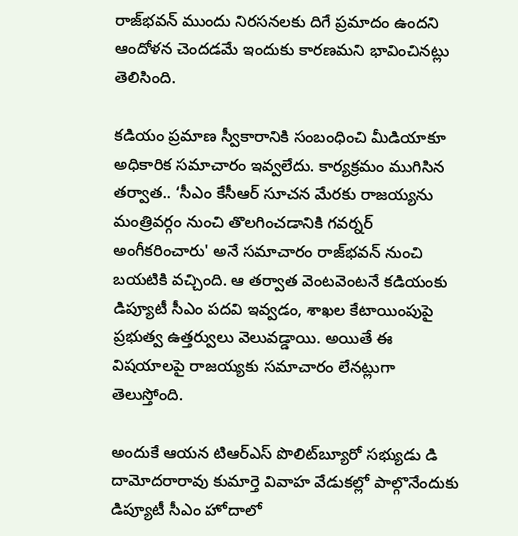రాజ్‌భవన్‌ ముందు నిరసనలకు దిగే ప్రమాదం ఉందని ఆందోళన చెందడమే ఇందుకు కారణమని భావించినట్లు తెలిసింది.

కడియం ప్రమాణ స్వీకారానికి సంబంధించి మీడియాకూ అధికారిక సమాచారం ఇవ్వలేదు. కార్యక్రమం ముగిసిన తర్వాత.. ‘సీఎం కేసీఆర్‌ సూచన మేరకు రాజయ్యను మంత్రివర్గం నుంచి తొలగించడానికి గవర్నర్‌ అంగీకరించారు' అనే సమాచారం రాజ్‌భవన్‌ నుంచి బయటికి వచ్చింది. ఆ తర్వాత వెంటవెంటనే కడియంకు డిప్యూటీ సీఎం పదవి ఇవ్వడం, శాఖల కేటాయింపుపై ప్రభుత్వ ఉత్తర్వులు వెలువడ్డాయి. అయితే ఈ విషయాలపై రాజయ్యకు సమాచారం లేనట్లుగా తెలుస్తోంది.

అందుకే ఆయన టిఆర్ఎస్ పొలిట్‌బ్యూరో సభ్యుడు డి దామోదరారావు కుమార్తె వివాహ వేడుకల్లో పాల్గొనేందుకు డిప్యూటీ సీఎం హోదాలో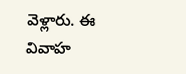వెళ్లారు. ఈ వివాహ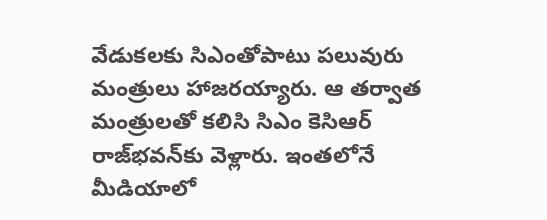వేడుకలకు సిఎంతోపాటు పలువురు మంత్రులు హాజరయ్యారు. ఆ తర్వాత మంత్రులతో కలిసి సిఎం కెసిఆర్ రాజ్‌భవన్‌కు వెళ్లారు. ఇంతలోనే మీడియాలో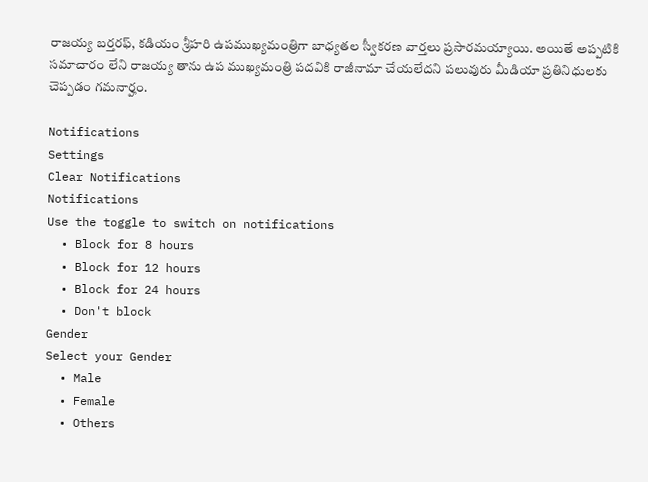రాజయ్య బర్తరఫ్, కడియం శ్రీహరి ఉపముఖ్యమంత్రిగా బాధ్యతల స్వీకరణ వార్తలు ప్రసారమయ్యాయి. అయితే అప్పటికి సమాచారం లేని రాజయ్య తాను ఉప ముఖ్యమంత్రి పదవికి రాజీనామా చేయలేదని పలువురు మీడియా ప్రతినిధులకు చెప్పడం గమనార్హం.

Notifications
Settings
Clear Notifications
Notifications
Use the toggle to switch on notifications
  • Block for 8 hours
  • Block for 12 hours
  • Block for 24 hours
  • Don't block
Gender
Select your Gender
  • Male
  • Female
  • Others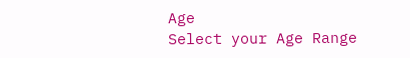Age
Select your Age Range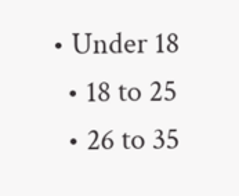• Under 18
  • 18 to 25
  • 26 to 35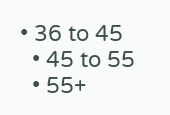• 36 to 45
  • 45 to 55
  • 55+